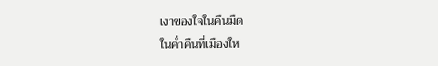เงาของใจในคืนมืด
ในค่ำคืนที่เมืองให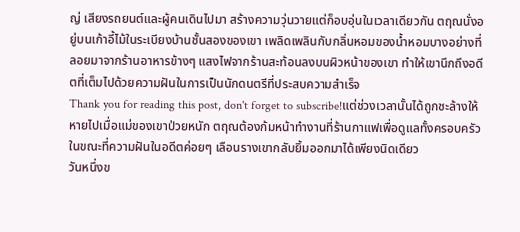ญ่ เสียงรถยนต์และผู้คนเดินไปมา สร้างความวุ่นวายแต่ก็อบอุ่นในเวลาเดียวกัน ตฤณนั่งอยู่บนเก้าอี้ไม้ในระเบียงบ้านชั้นสองของเขา เพลิดเพลินกับกลิ่นหอมของน้ำหอมบางอย่างที่ลอยมาจากร้านอาหารข้างๆ แสงไฟจากร้านสะท้อนลงบนผิวหน้าของเขา ทำให้เขานึกถึงอดีตที่เต็มไปด้วยความฝันในการเป็นนักดนตรีที่ประสบความสำเร็จ
Thank you for reading this post, don't forget to subscribe!แต่ช่วงเวลานั้นได้ถูกชะล้างให้หายไปเมื่อแม่ของเขาป่วยหนัก ตฤณต้องก้มหน้าทำงานที่ร้านกาแฟเพื่อดูแลทั้งครอบครัว ในขณะที่ความฝันในอดีตค่อยๆ เลือนรางเขากลับยิ้มออกมาได้เพียงนิดเดียว
วันหนึ่งข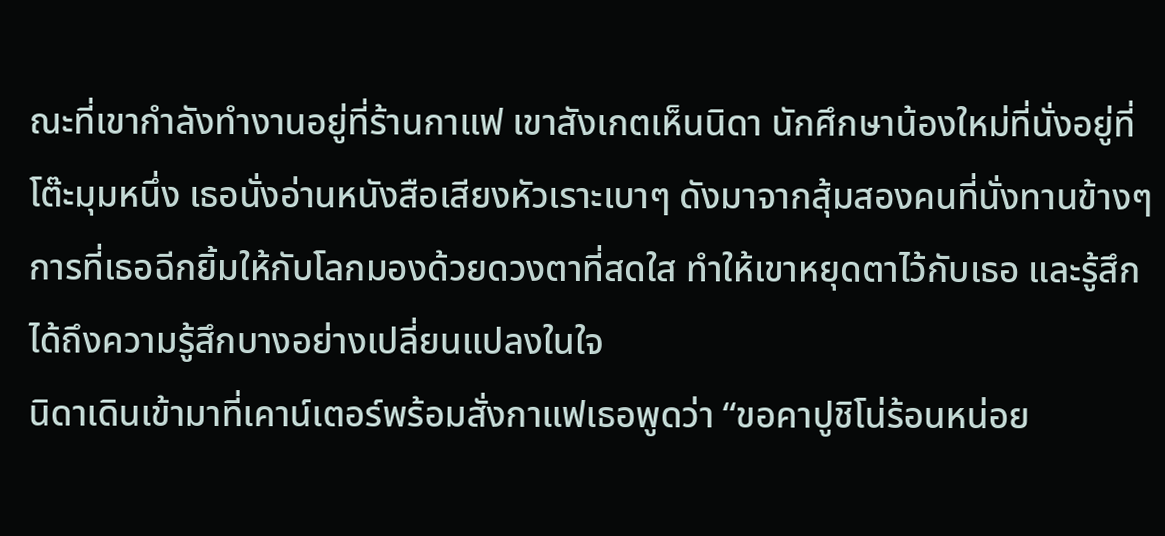ณะที่เขากำลังทำงานอยู่ที่ร้านกาแฟ เขาสังเกตเห็นนิดา นักศึกษาน้องใหม่ที่นั่งอยู่ที่โต๊ะมุมหนึ่ง เธอนั่งอ่านหนังสือเสียงหัวเราะเบาๆ ดังมาจากสุ้มสองคนที่นั่งทานข้างๆ การที่เธอฉีกยิ้มให้กับโลกมองด้วยดวงตาที่สดใส ทำให้เขาหยุดตาไว้กับเธอ และรู้สึกได้ถึงความรู้สึกบางอย่างเปลี่ยนแปลงในใจ
นิดาเดินเข้ามาที่เคาน์เตอร์พร้อมสั่งกาแฟเธอพูดว่า “ขอคาปูชิโน่ร้อนหน่อย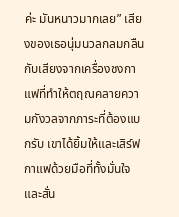ค่ะ มันหนาวมากเลย” เสียงของเธอนุ่มนวลกลมกลืนกับเสียงจากเครื่องชงกาแฟที่ทำให้ตฤณคลายความกังวลจากภาระที่ต้องแบกรับ เขาได้ยิ้มให้และเสิร์ฟกาแฟด้วยมือที่ทั้งมั่นใจและสั่น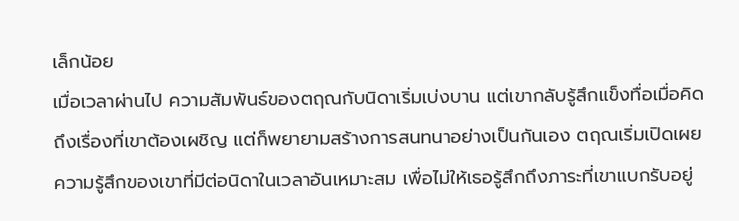เล็กน้อย
เมื่อเวลาผ่านไป ความสัมพันธ์ของตฤณกับนิดาเริ่มเบ่งบาน แต่เขากลับรู้สึกแข็งทื่อเมื่อคิดถึงเรื่องที่เขาต้องเผชิญ แต่ก็พยายามสร้างการสนทนาอย่างเป็นกันเอง ตฤณเริ่มเปิดเผยความรู้สึกของเขาที่มีต่อนิดาในเวลาอันเหมาะสม เพื่อไม่ให้เธอรู้สึกถึงภาระที่เขาแบกรับอยู่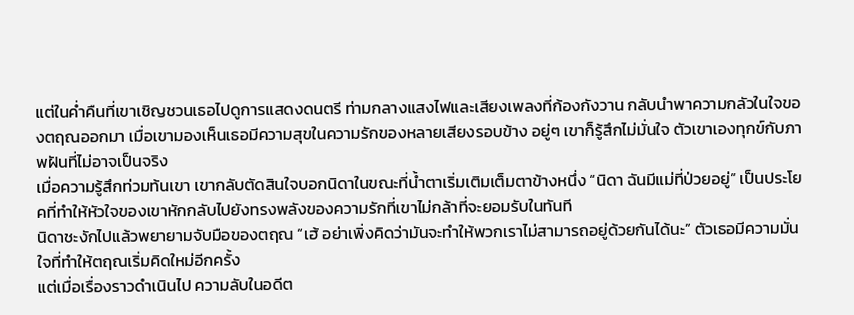แต่ในค่ำคืนที่เขาเชิญชวนเธอไปดูการแสดงดนตรี ท่ามกลางแสงไฟและเสียงเพลงที่ก้องกังวาน กลับนำพาความกลัวในใจของตฤณออกมา เมื่อเขามองเห็นเธอมีความสุขในความรักของหลายเสียงรอบข้าง อยู่ๆ เขาก็รู้สึกไม่มั่นใจ ตัวเขาเองทุกข์กับภาพฝันที่ไม่อาจเป็นจริง
เมื่อความรู้สึกท่วมท้นเขา เขากลับตัดสินใจบอกนิดาในขณะที่น้ำตาเริ่มเติมเต็มตาข้างหนึ่ง “นิดา ฉันมีแม่ที่ป่วยอยู่” เป็นประโยคที่ทำให้หัวใจของเขาหักกลับไปยังทรงพลังของความรักที่เขาไม่กล้าที่จะยอมรับในทันที
นิดาชะงักไปแล้วพยายามจับมือของตฤณ “เฮ้ อย่าเพิ่งคิดว่ามันจะทำให้พวกเราไม่สามารถอยู่ด้วยกันได้นะ” ตัวเธอมีความมั่นใจที่ทำให้ตฤณเริ่มคิดใหม่อีกครั้ง
แต่เมื่อเรื่องราวดำเนินไป ความลับในอดีต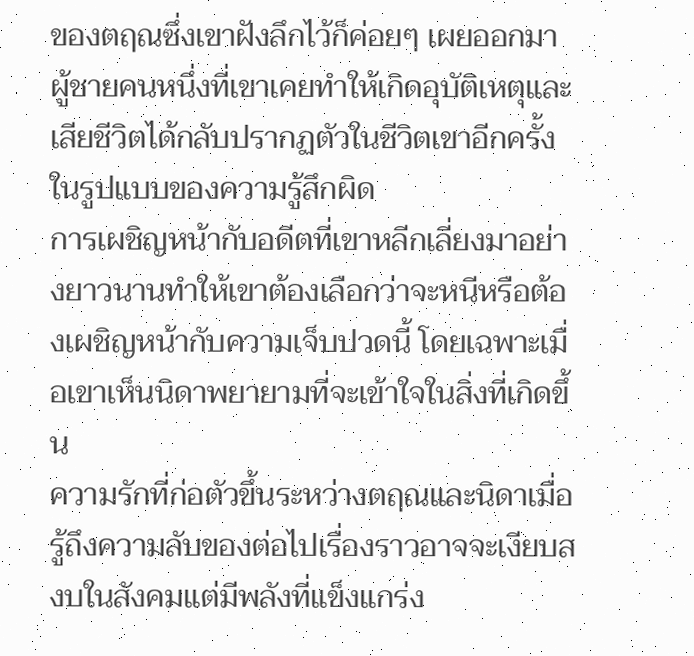ของตฤณซึ่งเขาฝังลึกไว้ก็ค่อยๆ เผยออกมา ผู้ชายคนหนึ่งที่เขาเคยทำให้เกิดอุบัติเหตุและเสียชีวิตได้กลับปรากฏตัวในชีวิตเขาอีกครั้งในรูปแบบของความรู้สึกผิด
การเผชิญหน้ากับอดีตที่เขาหลีกเลี่ยงมาอย่างยาวนานทำให้เขาต้องเลือกว่าจะหนีหรือต้องเผชิญหน้ากับความเจ็บปวดนี้ โดยเฉพาะเมื่อเขาเห็นนิดาพยายามที่จะเข้าใจในสิ่งที่เกิดขึ้น
ความรักที่ก่อตัวขึ้นระหว่างตฤณและนิดาเมื่อรู้ถึงความลับของต่อไปเรื่องราวอาจจะเงียบสงบในสังคมแต่มีพลังที่แข็งแกร่ง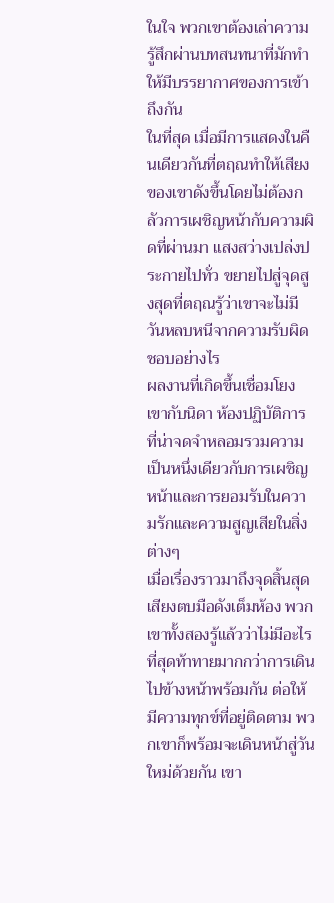ในใจ พวกเขาต้องเล่าความรู้สึกผ่านบทสนทนาที่มักทำให้มีบรรยากาศของการเข้าถึงกัน
ในที่สุด เมื่อมีการแสดงในคืนเดียวกันที่ตฤณทำให้เสียงของเขาดังขึ้นโดยไม่ต้องกลัวการเผชิญหน้ากับความผิดที่ผ่านมา แสงสว่างเปล่งประกายไปทั่ว ขยายไปสู่จุดสูงสุดที่ตฤณรู้ว่าเขาจะไม่มีวันหลบหนีจากความรับผิดชอบอย่างไร
ผลงานที่เกิดขึ้นเชื่อมโยงเขากับนิดา ห้องปฏิบัติการที่น่าจดจำหลอมรวมความเป็นหนึ่งเดียวกับการเผชิญหน้าและการยอมรับในความรักและความสูญเสียในสิ่งต่างๆ
เมื่อเรื่องราวมาถึงจุดสิ้นสุด เสียงตบมือดังเต็มห้อง พวกเขาทั้งสองรู้แล้วว่าไม่มีอะไรที่สุดท้าทายมากกว่าการเดินไปข้างหน้าพร้อมกัน ต่อให้มีความทุกข์ที่อยู่ติดตาม พวกเขาก็พร้อมจะเดินหน้าสู่วันใหม่ด้วยกัน เขา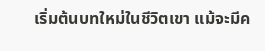เริ่มต้นบทใหม่ในชีวิตเขา แม้จะมีค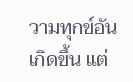วามทุกข์อันเกิดขึ้น แต่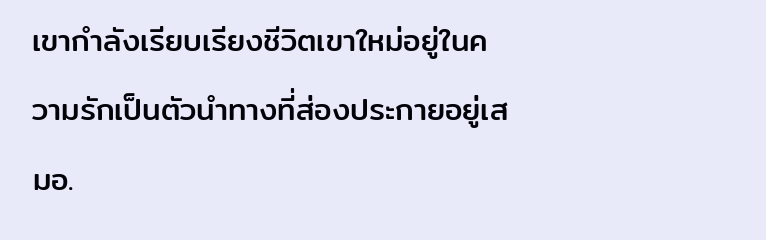เขากำลังเรียบเรียงชีวิตเขาใหม่อยู่ในความรักเป็นตัวนำทางที่ส่องประกายอยู่เสมอ.